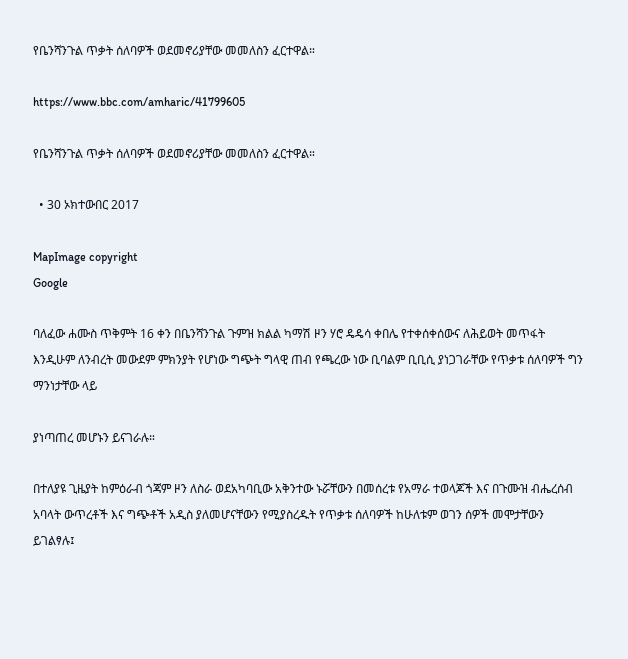የቤንሻንጉል ጥቃት ሰለባዎች ወደመኖሪያቸው መመለስን ፈርተዋል።

https://www.bbc.com/amharic/41799605

የቤንሻንጉል ጥቃት ሰለባዎች ወደመኖሪያቸው መመለስን ፈርተዋል።

  • 30 ኦክተውበር 2017

MapImage copyright
Google

ባለፈው ሐሙስ ጥቅምት 16 ቀን በቤንሻንጉል ጉምዝ ክልል ካማሽ ዞን ሃሮ ዴዴሳ ቀበሌ የተቀሰቀሰውና ለሕይወት መጥፋት እንዲሁም ለንብረት መውደም ምክንያት የሆነው ግጭት ግላዊ ጠብ የጫረው ነው ቢባልም ቢቢሲ ያነጋገራቸው የጥቃቱ ሰለባዎች ግን ማንነታቸው ላይ

ያነጣጠረ መሆኑን ይናገራሉ።

በተለያዩ ጊዜያት ከምዕራብ ጎጃም ዞን ለስራ ወደአካባቢው አቅንተው ኑሯቸውን በመሰረቱ የአማራ ተወላጆች እና በጉሙዝ ብሔረሰብ አባላት ውጥረቶች እና ግጭቶች አዲስ ያለመሆናቸውን የሚያስረዱት የጥቃቱ ሰለባዎች ከሁለቱም ወገን ሰዎች መሞታቸውን ይገልፃሉ፤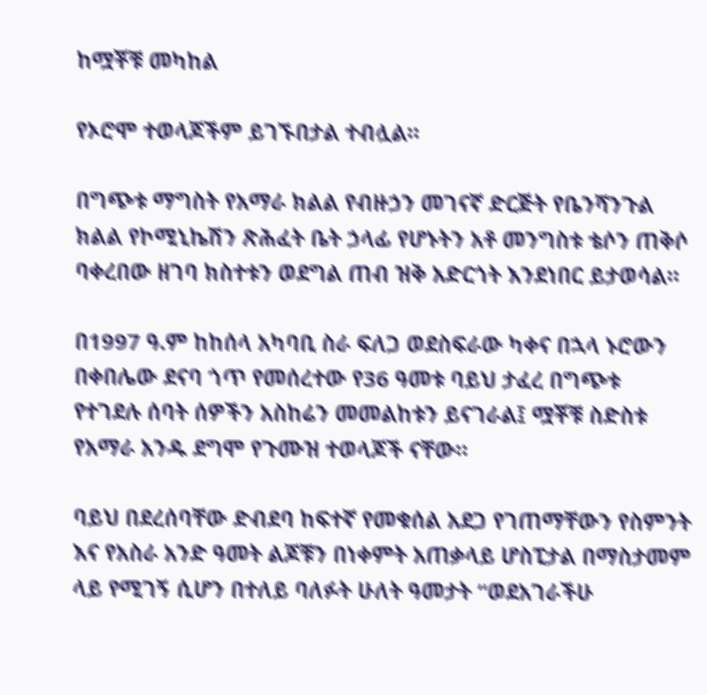ከሟቾቹ መካከል

የኦሮሞ ተወላጆችም ይገኙበታል ተብሏል።

በግጭቱ ማግስት የአማራ ክልል የብዙኃን መገናኛ ድርጅት የቤንሻንጉል ክልል የኮሚኒኬሽን ጽሕፈት ቤት ኃላፊ የሆኑትን አቶ መንግስቱ ቴሶን ጠቅሶ ባቀረበው ዘገባ ክስተቱን ወደግል ጠብ ዝቅ አድርጎት እንደነበር ይታወሳል።

በ1997 ዓ.ም ከከሰላ አካባቢ ስራ ፍለጋ ወደስፍራው ካቀና በኋላ ኑሮውን በቀበሌው ደናባ ጎጥ የመሰረተው የ36 ዓመቱ ባይህ ታፈረ በግጭቱ የተገደሉ ሰባት ሰዎችን አስከሬን መመልከቱን ይናገራል፤ ሟቾቹ ስድስቱ የአማራ አንዱ ደግሞ የጉሙዝ ተወላጆች ናቸው።

ባይህ በደረሰባቸው ድብደባ ከፍተኛ የመቁሰል አደጋ የገጠማቸውን የስምንት እና የአስራ አንድ ዓመት ልጆቹን በነቀምት አጠቃላይ ሆስፒታል በማስታመም ላይ የሚገኝ ሲሆን በተለይ ባለፉት ሁለት ዓመታት “ወደአገራችሁ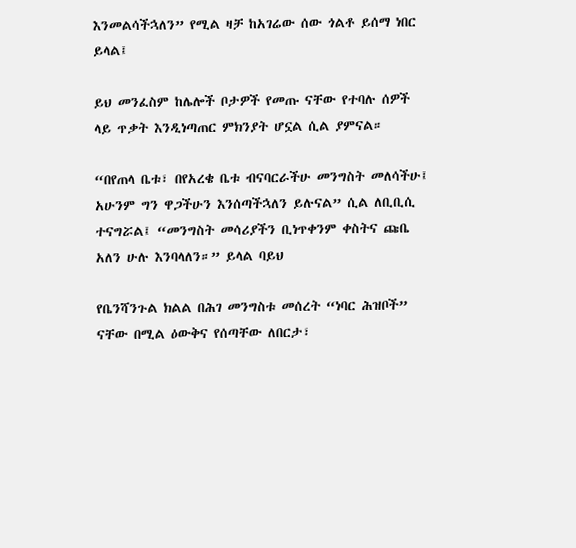እንመልሳችኋለን” የሚል ዛቻ ከአገሬው ሰው ጎልቶ ይሰማ ነበር ይላል፤

ይህ መንፈስም ከሌሎች ቦታዎች የመጡ ናቸው የተባሉ ሰዎች ላይ ጥቃት እንዲነጣጠር ምክንያት ሆኗል ሲል ያምናል።

“በየጠላ ቤቱ፣ በየአረቄ ቤቱ ብናባርራችሁ መንግስት መለሳችሁ፤ አሁንም ግን ዋጋችሁን እንሰጣችኋለን ይሉናል” ሲል ለቢቢሲ ተናግሯል፤ “መንግስት መሳሪያችን ቢነጥቀንም ቀስትና ጩቤ አለን ሁሉ እንባላለን።” ይላል ባይህ

የቤንሻንጉል ክልል በሕገ መንግስቱ መሰረት “ነባር ሕዝቦች” ናቸው በሚል ዕውቅና የሰጣቸው ለበርታ፣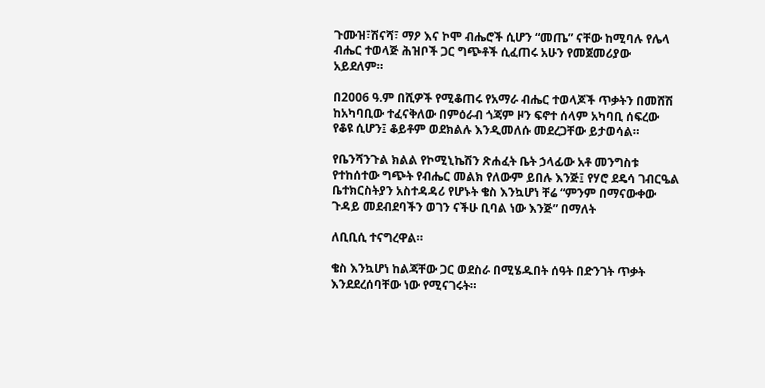ጉሙዝ፣ሽናሻ፣ ማዖ እና ኮሞ ብሔሮች ሲሆን “መጤ” ናቸው ከሚባሉ የሌላ ብሔር ተወላጅ ሕዝቦች ጋር ግጭቶች ሲፈጠሩ አሁን የመጀመሪያው አይደለም።

በ2006 ዓ.ም በሺዎች የሚቆጠሩ የአማራ ብሔር ተወላጆች ጥቃትን በመሸሽ ከአካባቢው ተፈናቅለው በምዕራብ ጎጃም ዞን ፍኖተ ሰላም አካባቢ ሰፍረው የቆዩ ሲሆን፤ ቆይቶም ወደክልሉ እንዲመለሱ መደረጋቸው ይታወሳል።

የቤንሻንጉል ክልል የኮሚኒኬሽን ጽሐፈት ቤት ኃላፊው አቶ መንግስቱ የተከሰተው ግጭት የብሔር መልክ የለውም ይበሉ እንጅ፤ የሃሮ ደዴሳ ገብርዔል ቤተክርስትያን አስተዳዳሪ የሆኑት ቄስ እንኳሆነ ቸሬ “ምንም በማናውቀው ጉዳይ መደብደባችን ወገን ናችሁ ቢባል ነው እንጅ” በማለት

ለቢቢሲ ተናግረዋል።

ቄስ እንኳሆነ ከልጃቸው ጋር ወደስራ በሚሄዱበት ሰዓት በድንገት ጥቃት እንደደረሰባቸው ነው የሚናገሩት።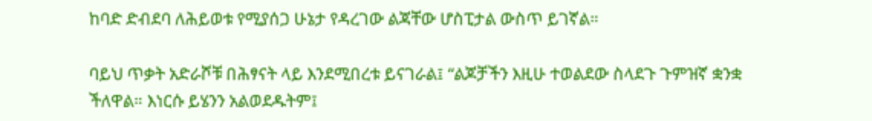ከባድ ድብደባ ለሕይወቱ የሚያሰጋ ሁኔታ የዳረገው ልጃቸው ሆስፒታል ውስጥ ይገኛል።

ባይህ ጥቃት አድራሾቹ በሕፃናት ላይ እንደሚበረቱ ይናገራል፤ “ልጆቻችን እዚሁ ተወልደው ስላደጉ ጉምዝኛ ቋንቋ ችለዋል። እነርሱ ይሄንን አልወደዱትም፤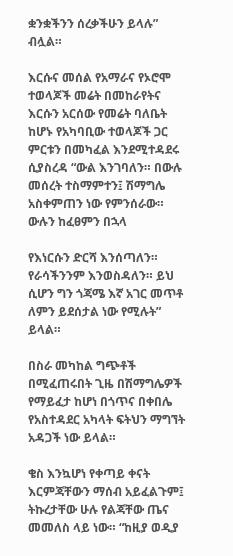ቋንቋችንን ሰረቃችሁን ይላሉ” ብሏል።

እርሱና መሰል የአማራና የኦሮሞ ተወላጆች መሬት በመከራየትና እርሱን አርሰው የመሬት ባለቤት ከሆኑ የአካባቢው ተወላጆች ጋር ምርቱን በመካፈል እንደሚተዳደሩ ሲያስረዳ “ውል እንገባለን። በውሉ መሰረት ተስማምተን፤ ሽማግሌ አስቀምጠን ነው የምንሰራው። ውሉን ከፈፀምን በኋላ

የእነርሱን ድርሻ እንሰጣለን። የራሳችንንም እንወስዳለን። ይህ ሲሆን ግን ጎጃሜ እኛ አገር መጥቶ ለምን ይደሰታል ነው የሚሉት” ይላል።

በስራ መካከል ግጭቶች በሚፈጠሩበት ጊዜ በሽማግሌዎች የማይፈታ ከሆነ በጎጥና በቀበሌ የአስተዳደር አካላት ፍትህን ማግኘት አዳጋች ነው ይላል።

ቄስ እንኳሆነ የቀጣይ ቀናት እርምጃቸውን ማሰብ አይፈልጉም፤ ትኩረታቸው ሁሉ የልጃቸው ጤና መመለስ ላይ ነው። “ከዚያ ወዲያ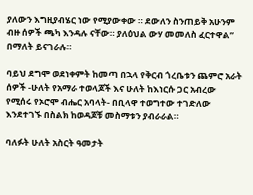ያለውን እግዚያብሄር ነው የሚያውቀው ። ደውለን ስንጠይቅ አሁንም ብዙ ሰዎች ጫካ እንዳሉ ናቸው። ያለዕህል ውሃ መመለስ ፈርተዋል” በማለት ይናገራሉ።

ባይህ ደግሞ ወደነቀምት ከመጣ በኋላ የቅርብ ጎረቤቱን ጨምሮ አራት ሰዎች -ሁለት የአማራ ተወላጆች እና ሁለት ከእነርሱ ጋር አብረው የሚሰሩ የኦሮሞ ብሔር አባላት- በቢላዋ ተወግተው ተገድለው እንደተገኙ በስልክ ከወዳጆቹ መስማቱን ያብራራል።

ባለፉት ሁለት አስርት ዓመታት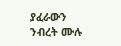ያፈራውን ንብረት ሙሉ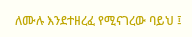ለሙሉ እንደተዘረፈ የሚናገረው ባይህ ፤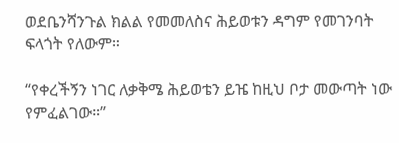ወደቤንሻንጉል ክልል የመመለስና ሕይወቱን ዳግም የመገንባት ፍላጎት የለውም።

“የቀረችኝን ነገር ለቃቅሜ ሕይወቴን ይዤ ከዚህ ቦታ መውጣት ነው የምፈልገው።”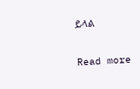ይላል

Read more